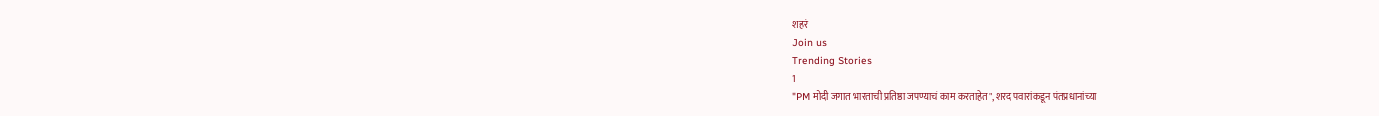शहरं
Join us
Trending Stories
1
"PM मोदी जगात भारताची प्रतिष्ठा जपण्याचं काम करताहेत", शरद पवारांकडून पंतप्रधानांच्या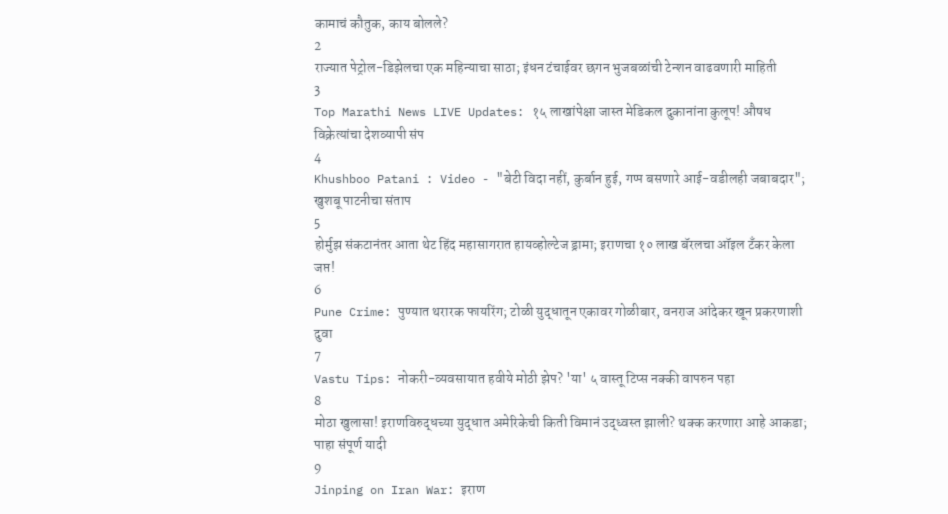कामाचं कौतुक, काय बोलले?
2
राज्यात पेट्रोल-डिझेलचा एक महिन्याचा साठा; इंधन टंचाईवर छगन भुजबळांची टेन्शन वाढवणारी माहिती
3
Top Marathi News LIVE Updates: १५ लाखांपेक्षा जास्त मेडिकल दुकानांना कुलूप! औषध विक्रेत्यांचा देशव्यापी संप
4
Khushboo Patani : Video - "बेटी विदा नहीं, कुर्बान हुई, गप्प बसणारे आई-वडीलही जबाबदार"; खुशबू पाटनीचा संताप
5
होर्मुझ संकटानंतर आता थेट हिंद महासागरात हायव्होल्टेज ड्रामा; इराणचा १० लाख बॅरलचा ऑइल टँकर केला जप्त!
6
Pune Crime: पुण्यात थरारक फायरिंग; टोळी युद्धातून एकावर गोळीबार, वनराज आंदेकर खून प्रकरणाशी दुवा
7
Vastu Tips: नोकरी-व्यवसायात हवीये मोठी झेप? 'या' ५ वास्तू टिप्स नक्की वापरुन पहा
8
मोठा खुलासा! इराणविरुद्धच्या युद्धात अमेरिकेची किती विमानं उद्ध्वस्त झाली? थक्क करणारा आहे आकडा; पाहा संपूर्ण यादी
9
Jinping on Iran War: इराण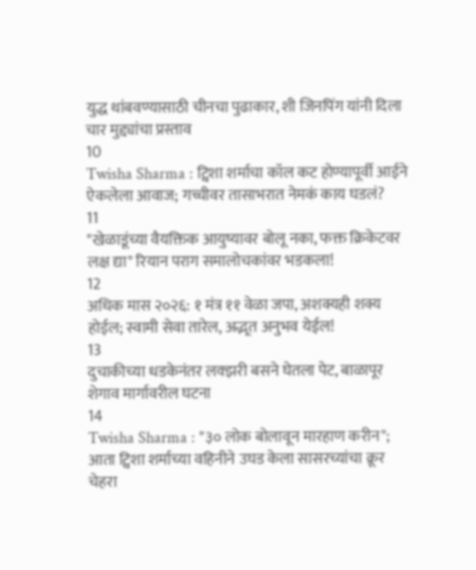युद्ध थांबवण्यासाठी चीनचा पुढाकार, शी जिनपिंग यांनी दिला चार मुद्द्यांचा प्रस्ताव
10
Twisha Sharma : ट्विशा शर्माचा कॉल कट होण्यापूर्वी आईने ऐकलेला आवाज; गच्चीवर तासाभरात नेमकं काय घडलं?
11
"खेळाडूंच्या वैयक्तिक आयुष्यावर बोलू नका, फक्त क्रिकेटवर लक्ष द्या" रियान पराग समालोचकांवर भडकला!
12
अधिक मास २०२६: १ मंत्र ११ वेळा जपा, अशक्यही शक्य होईल; स्वामी सेवा तारेल, अद्भूत अनुभव येईल!
13
दुचाकीच्या धडकेनंतर लक्झरी बसने घेतला पेट, बाळापूर शेगाव मार्गावरील घटना
14
Twisha Sharma : "३० लोक बोलावून मारहाण करीन"; आता ट्विशा शर्माच्या वहिनीने उघड केला सासरच्यांचा क्रूर चेहरा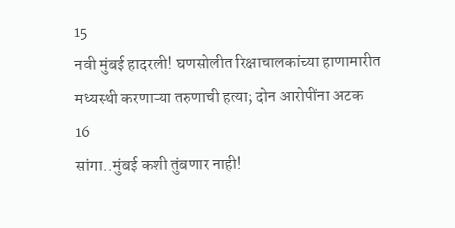15
नवी मुंबई हादरली! घणसोलीत रिक्षाचालकांच्या हाणामारीत मध्यस्थी करणाऱ्या तरुणाची हत्या; दोन आरोपींना अटक
16
सांगा..मुंबई कशी तुंबणार नाही!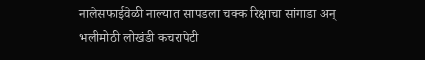नालेसफाईवेळी नाल्यात सापडला चक्क रिक्षाचा सांगाडा अन् भलीमोठी लोखंडी कचरापेटी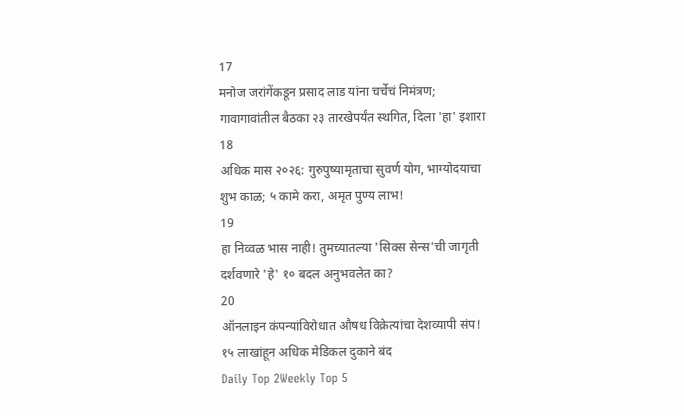17
मनोज जरांगेंकडून प्रसाद लाड यांना चर्चेचं निमंत्रण; गावागावांतील बैठका २३ तारखेपर्यंत स्थगित, दिला 'हा' इशारा
18
अधिक मास २०२६: गुरुपुष्यामृताचा सुवर्ण योग, भाग्योदयाचा शुभ काळ; ५ कामे करा, अमृत पुण्य लाभ!
19
हा निव्वळ भास नाही! तुमच्यातल्या 'सिक्स सेन्स'ची जागृती दर्शवणारे 'हे' १० बदल अनुभवलेत का?
20
ऑनलाइन कंपन्यांविरोधात औषध विक्रेत्यांचा देशव्यापी संप! १५ लाखांहून अधिक मेडिकल दुकाने बंद
Daily Top 2Weekly Top 5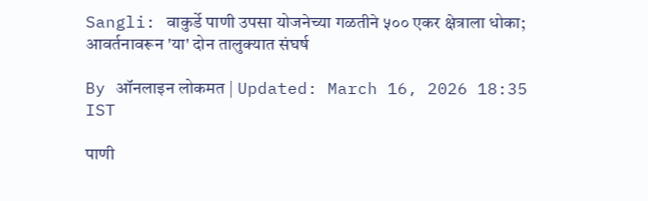Sangli: वाकुर्डे पाणी उपसा योजनेच्या गळतीने ५०० एकर क्षेत्राला धोका; आवर्तनावरून 'या' दोन तालुक्यात संघर्ष

By ऑनलाइन लोकमत | Updated: March 16, 2026 18:35 IST

पाणी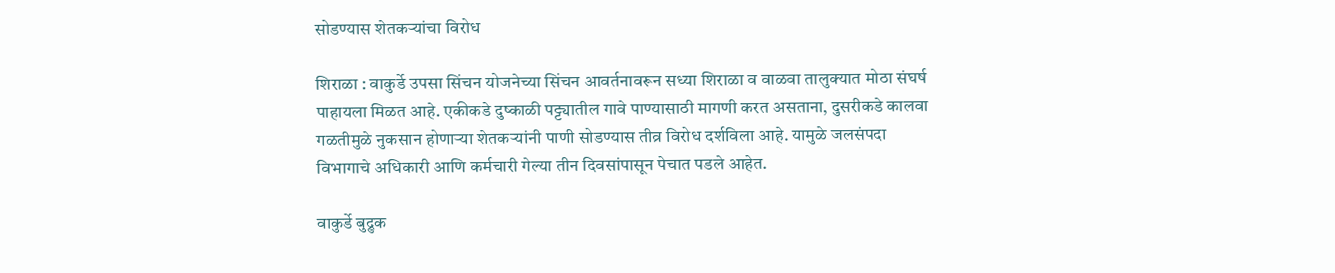सोडण्यास शेतकऱ्यांचा विरोध

शिराळा : वाकुर्डे उपसा सिंचन योजनेच्या सिंचन आवर्तनावरून सध्या शिराळा व वाळवा तालुक्यात मोठा संघर्ष पाहायला मिळत आहे. एकीकडे दुष्काळी पट्ट्यातील गावे पाण्यासाठी मागणी करत असताना, दुसरीकडे कालवा गळतीमुळे नुकसान होणाऱ्या शेतकऱ्यांनी पाणी सोडण्यास तीव्र विरोध दर्शविला आहे. यामुळे जलसंपदा विभागाचे अधिकारी आणि कर्मचारी गेल्या तीन दिवसांपासून पेचात पडले आहेत.

वाकुर्डे बुद्रुक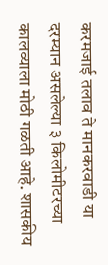करमजाई तलाव ते मानकरवाडी या दरम्यान असलेल्या ३ किलोमीटरच्या कालव्याला मोठी गळती आहे. शासकीय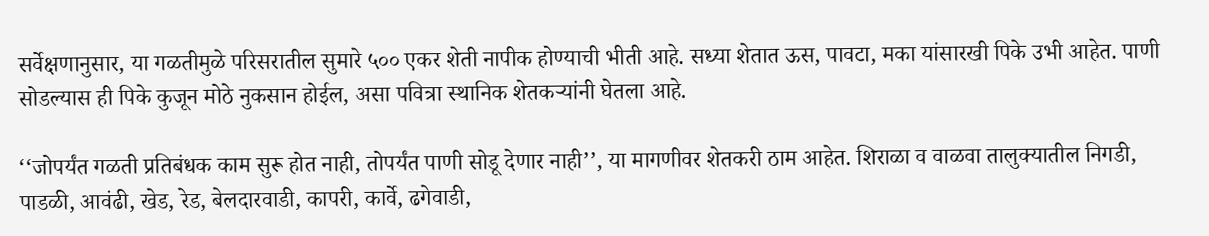सर्वेक्षणानुसार, या गळतीमुळे परिसरातील सुमारे ५०० एकर शेती नापीक होण्याची भीती आहे. सध्या शेतात ऊस, पावटा, मका यांसारखी पिके उभी आहेत. पाणी सोडल्यास ही पिके कुजून मोठे नुकसान होईल, असा पवित्रा स्थानिक शेतकऱ्यांनी घेतला आहे.

‘‘जोपर्यंत गळती प्रतिबंधक काम सुरू होत नाही, तोपर्यंत पाणी सोडू देणार नाही’’, या मागणीवर शेतकरी ठाम आहेत. शिराळा व वाळवा तालुक्यातील निगडी, पाडळी, आवंढी, खेड, रेड, बेलदारवाडी, कापरी, कार्वे, ढगेवाडी,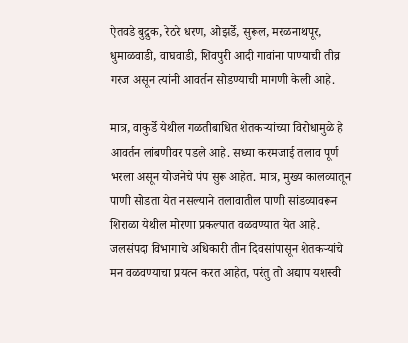ऐतवडे बुद्रुक, रेठरे धरण, ओझर्डे, सुरूल, मरळनाथपूर, धुमाळवाडी, वाघवाडी, शिवपुरी आदी गावांना पाण्याची तीव्र गरज असून त्यांनी आवर्तन सोडण्याची मागणी केली आहे.

मात्र, वाकुर्डे येथील गळतीबाधित शेतकऱ्यांच्या विरोधामुळे हे आवर्तन लांबणीवर पडले आहे. सध्या करमजाई तलाव पूर्ण भरला असून योजनेचे पंप सुरू आहेत. मात्र, मुख्य कालव्यातून पाणी सोडता येत नसल्याने तलावातील पाणी सांडव्यावरून शिराळा येथील मोरणा प्रकल्पात वळवण्यात येत आहे. जलसंपदा विभागाचे अधिकारी तीन दिवसांपासून शेतकऱ्यांचे मन वळवण्याचा प्रयत्न करत आहेत, परंतु तो अद्याप यशस्वी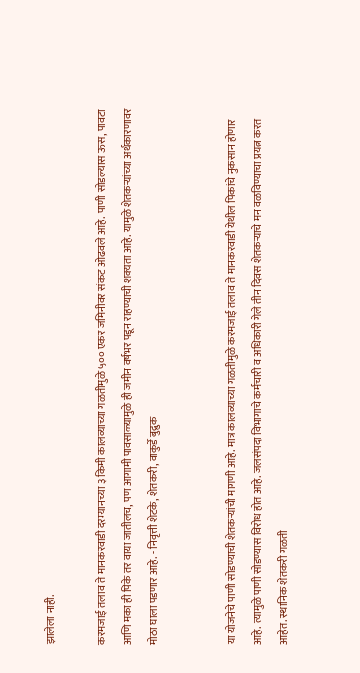झालेला नाही.

करमजाई तलाव ते मानकरवाडी दरम्यानच्या ३ किमी कालव्याच्या गळतीमुळे ५०० एकर जमिनीवर संकट ओढवले आहे. पाणी सोडल्यास ऊस, पावटा आणि मका ही पिके तर वाया जातीलच, पण आगामी पावसाळ्यामुळे ही जमीन वर्षभर पडून राहण्याची शक्यता आहे. यामुळे शेतकऱ्यांच्या अर्थकारणावर मोठा घाला पडणार आहे. - निवृत्ती शेटके, शेतकरी, वाकुर्डे बुद्रुक


या योजनेचे पाणी सोडण्याची शेतकऱ्यांची मागणी आहे. मात्र कालव्याच्या गळतीमुळे करमजाई तलाव ते मानकरवाडी येथील पिकांचे नुकसान होणार आहे. त्यामुळे पाणी सोडण्यास विरोध होत आहे. जलसंपदा विभागाचे कर्मचारी व अधिकारी गेले तीन दिवस शेतकऱ्याचे मन वळविण्याचा प्रयत्न करत आहेत. स्थानिक शेतकरी गळती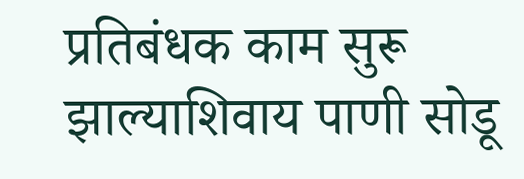प्रतिबंधक काम सुरू झाल्याशिवाय पाणी सोडू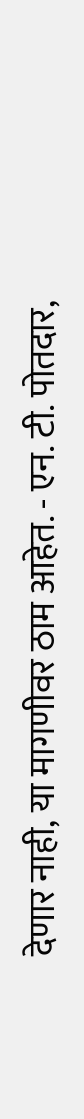देणार नाही, या मागणीवर ठाम आहेत. - एन. टी. पोतदार,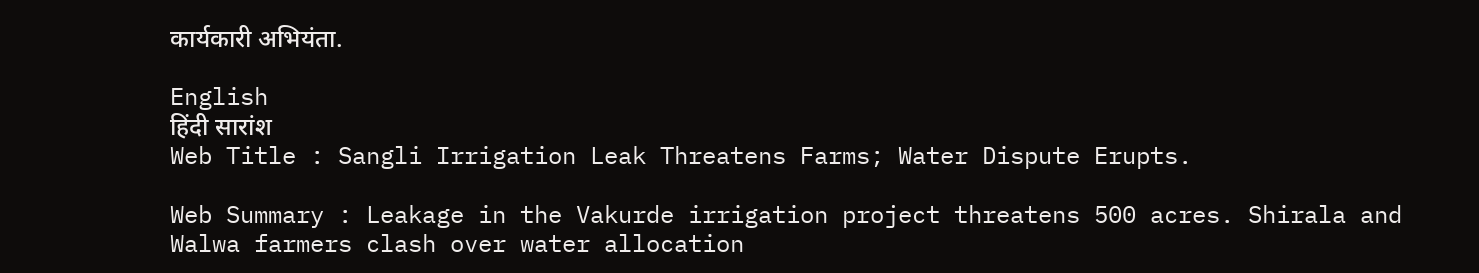कार्यकारी अभियंता.

English
हिंदी सारांश
Web Title : Sangli Irrigation Leak Threatens Farms; Water Dispute Erupts.

Web Summary : Leakage in the Vakurde irrigation project threatens 500 acres. Shirala and Walwa farmers clash over water allocation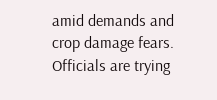amid demands and crop damage fears. Officials are trying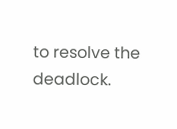to resolve the deadlock.